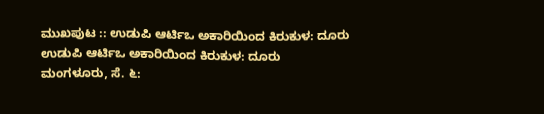ಮುಖಪುಟ :: ಉಡುಪಿ ಆರ್ಟಿಒ ಅಕಾರಿಯಿಂದ ಕಿರುಕುಳ: ದೂರು
ಉಡುಪಿ ಆರ್ಟಿಒ ಅಕಾರಿಯಿಂದ ಕಿರುಕುಳ: ದೂರು
ಮಂಗಳೂರು, ಸೆ. ೬: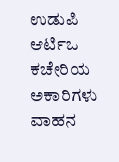ಉಡುಪಿ ಆರ್ಟಿಒ ಕಚೇರಿಯ ಅಕಾರಿಗಳು ವಾಹನ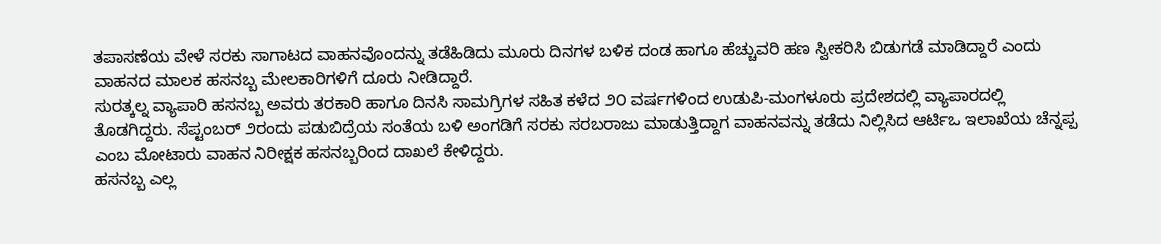ತಪಾಸಣೆಯ ವೇಳೆ ಸರಕು ಸಾಗಾಟದ ವಾಹನವೊಂದನ್ನು ತಡೆಹಿಡಿದು ಮೂರು ದಿನಗಳ ಬಳಿಕ ದಂಡ ಹಾಗೂ ಹೆಚ್ಚುವರಿ ಹಣ ಸ್ವೀಕರಿಸಿ ಬಿಡುಗಡೆ ಮಾಡಿದ್ದಾರೆ ಎಂದು ವಾಹನದ ಮಾಲಕ ಹಸನಬ್ಬ ಮೇಲಕಾರಿಗಳಿಗೆ ದೂರು ನೀಡಿದ್ದಾರೆ.
ಸುರತ್ಕಲ್ನ ವ್ಯಾಪಾರಿ ಹಸನಬ್ಬ ಅವರು ತರಕಾರಿ ಹಾಗೂ ದಿನಸಿ ಸಾಮಗ್ರಿಗಳ ಸಹಿತ ಕಳೆದ ೨೦ ವರ್ಷಗಳಿಂದ ಉಡುಪಿ-ಮಂಗಳೂರು ಪ್ರದೇಶದಲ್ಲಿ ವ್ಯಾಪಾರದಲ್ಲಿ ತೊಡಗಿದ್ದರು. ಸೆಪ್ಟಂಬರ್ ೨ರಂದು ಪಡುಬಿದ್ರೆಯ ಸಂತೆಯ ಬಳಿ ಅಂಗಡಿಗೆ ಸರಕು ಸರಬರಾಜು ಮಾಡುತ್ತಿದ್ದಾಗ ವಾಹನವನ್ನು ತಡೆದು ನಿಲ್ಲಿಸಿದ ಆರ್ಟಿಒ ಇಲಾಖೆಯ ಚೆನ್ನಪ್ಪ ಎಂಬ ಮೋಟಾರು ವಾಹನ ನಿರೀಕ್ಷಕ ಹಸನಬ್ಬರಿಂದ ದಾಖಲೆ ಕೇಳಿದ್ದರು.
ಹಸನಬ್ಬ ಎಲ್ಲ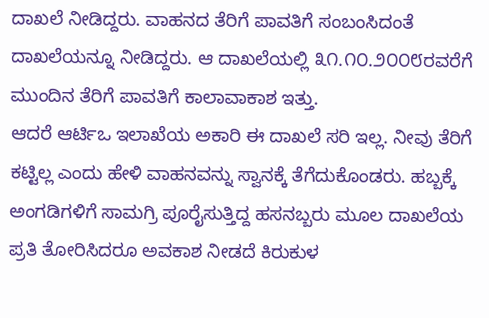ದಾಖಲೆ ನೀಡಿದ್ದರು. ವಾಹನದ ತೆರಿಗೆ ಪಾವತಿಗೆ ಸಂಬಂಸಿದಂತೆ ದಾಖಲೆಯನ್ನೂ ನೀಡಿದ್ದರು. ಆ ದಾಖಲೆಯಲ್ಲಿ ೩೧.೧೦.೨೦೦೮ರವರೆಗೆ ಮುಂದಿನ ತೆರಿಗೆ ಪಾವತಿಗೆ ಕಾಲಾವಾಕಾಶ ಇತ್ತು.
ಆದರೆ ಆರ್ಟಿಒ ಇಲಾಖೆಯ ಅಕಾರಿ ಈ ದಾಖಲೆ ಸರಿ ಇಲ್ಲ. ನೀವು ತೆರಿಗೆ ಕಟ್ಟಿಲ್ಲ ಎಂದು ಹೇಳಿ ವಾಹನವನ್ನು ಸ್ವಾನಕ್ಕೆ ತೆಗೆದುಕೊಂಡರು. ಹಬ್ಬಕ್ಕೆ ಅಂಗಡಿಗಳಿಗೆ ಸಾಮಗ್ರಿ ಪೂರೈಸುತ್ತಿದ್ದ ಹಸನಬ್ಬರು ಮೂಲ ದಾಖಲೆಯ ಪ್ರತಿ ತೋರಿಸಿದರೂ ಅವಕಾಶ ನೀಡದೆ ಕಿರುಕುಳ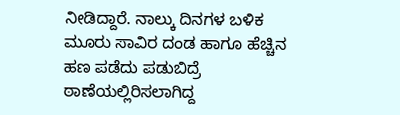ನೀಡಿದ್ದಾರೆ. ನಾಲ್ಕು ದಿನಗಳ ಬಳಿಕ ಮೂರು ಸಾವಿರ ದಂಡ ಹಾಗೂ ಹೆಚ್ಚಿನ ಹಣ ಪಡೆದು ಪಡುಬಿದ್ರೆ ಠಾಣೆಯಲ್ಲಿರಿಸಲಾಗಿದ್ದ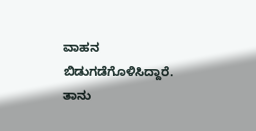ವಾಹನ ಬಿಡುಗಡೆಗೊಳಿಸಿದ್ದಾರೆ.
ತಾನು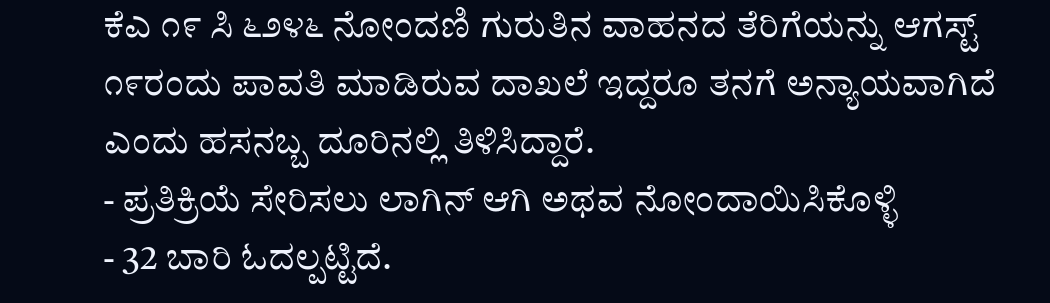ಕೆಎ ೧೯ ಸಿ ೬೨೪೬ ನೋಂದಣಿ ಗುರುತಿನ ವಾಹನದ ತೆರಿಗೆಯನ್ನು ಆಗಸ್ಟ್ ೧೯ರಂದು ಪಾವತಿ ಮಾಡಿರುವ ದಾಖಲೆ ಇದ್ದರೂ ತನಗೆ ಅನ್ಯಾಯವಾಗಿದೆ ಎಂದು ಹಸನಬ್ಬ ದೂರಿನಲ್ಲಿ ತಿಳಿಸಿದ್ದಾರೆ.
- ಪ್ರತಿಕ್ರಿಯೆ ಸೇರಿಸಲು ಲಾಗಿನ್ ಆಗಿ ಅಥವ ನೋಂದಾಯಿಸಿಕೊಳ್ಳಿ
- 32 ಬಾರಿ ಓದಲ್ಪಟ್ಟಿದೆ.